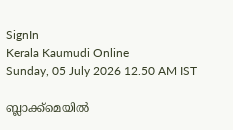SignIn
Kerala Kaumudi Online
Sunday, 05 July 2026 12.50 AM IST

ബ്ലാക്ക്മെയിൽ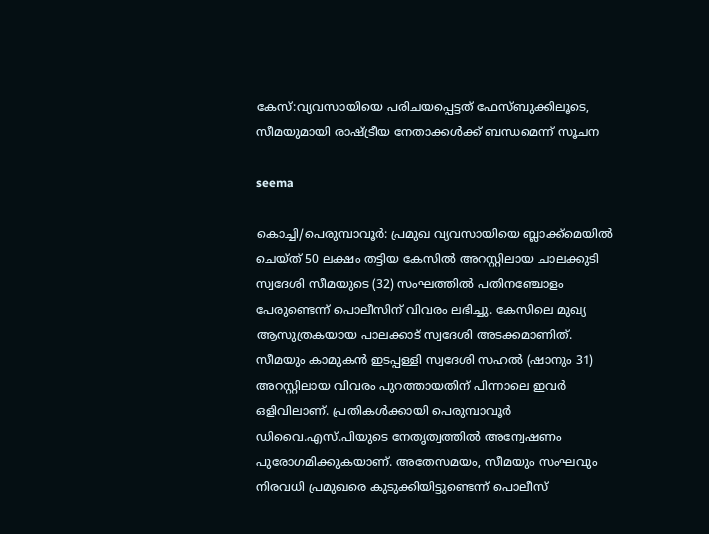കേസ്:വ്യവസായിയെ പരിചയപ്പെട്ടത് ഫേസ്ബുക്കിലൂടെ, സീമയുമായി രാഷ്ട്രീയ നേതാക്കൾക്ക് ബന്ധമെന്ന് സൂചന

seema

കൊച്ചി/പെരുമ്പാവൂർ: പ്രമുഖ വ്യവസായിയെ ബ്ലാക്ക്‌മെയിൽ ചെയ്ത് 50 ലക്ഷം തട്ടിയ കേസിൽ അറസ്റ്റിലായ ചാലക്കുടി സ്വദേശി സീമയുടെ (32) സംഘത്തിൽ പതിനഞ്ചോളം പേരുണ്ടെന്ന് പൊലീസിന് വിവരം ലഭിച്ചു. കേസിലെ മുഖ്യ ആസുത്രകയായ പാലക്കാട് സ്വദേശി അടക്കമാണിത്. സീമയും കാമുകൻ ഇടപ്പള്ളി സ്വദേശി സഹൽ (ഷാനും 31) അറസ്റ്റിലായ വിവരം പുറത്തായതിന് പിന്നാലെ ഇവർ ഒളിവിലാണ്. പ്രതികൾക്കായി പെരുമ്പാവൂർ ഡിവൈ.എസ്.പിയുടെ നേതൃത്വത്തിൽ അന്വേഷണം പുരോഗമിക്കുകയാണ്. അതേസമയം, സീമയും സംഘവും നിരവധി പ്രമുഖരെ കുടുക്കിയിട്ടുണ്ടെന്ന് പൊലീസ്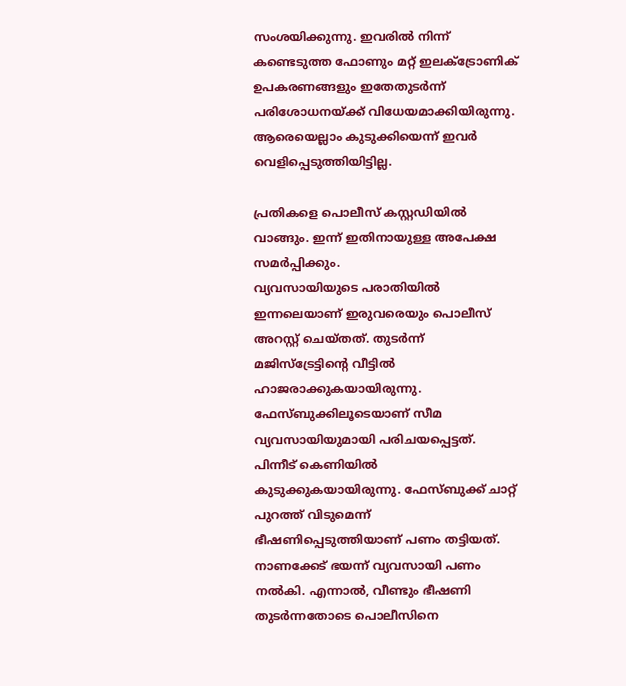സംശയിക്കുന്നു. ഇവരിൽ നിന്ന് കണ്ടെടുത്ത ഫോണും മറ്റ് ഇലക്ട്രോണിക് ഉപകരണങ്ങളും ഇതേതുടർന്ന് പരിശോധനയ്ക്ക് വിധേയമാക്കിയിരുന്നു. ആരെയെല്ലാം കുടുക്കിയെന്ന് ഇവർ വെളിപ്പെടുത്തിയിട്ടില്ല.

പ്രതികളെ പൊലീസ് കസ്റ്റഡിയിൽ വാങ്ങും. ഇന്ന് ഇതിനായുള്ള അപേക്ഷ സമർപ്പിക്കും.
വ്യവസായിയുടെ പരാതിയിൽ ഇന്നലെയാണ് ഇരുവരെയും പൊലീസ് അറസ്റ്റ് ചെയ്തത്. തുടർന്ന് മജിസ്‌ട്രേട്ടിന്റെ വീട്ടിൽ ഹാജരാക്കുകയായിരുന്നു. ഫേസ്ബുക്കിലൂടെയാണ് സീമ വ്യവസായിയുമായി പരിചയപ്പെട്ടത്. പിന്നീട് കെണിയിൽ കുടുക്കുകയായിരുന്നു. ഫേസ്ബുക്ക് ചാറ്റ് പുറത്ത് വിടുമെന്ന് ഭീഷണിപ്പെടുത്തിയാണ് പണം തട്ടിയത്. നാണക്കേട് ഭയന്ന് വ്യവസായി പണം നൽകി. എന്നാൽ, വീണ്ടും ഭീഷണി തുടർന്നതോടെ പൊലീസിനെ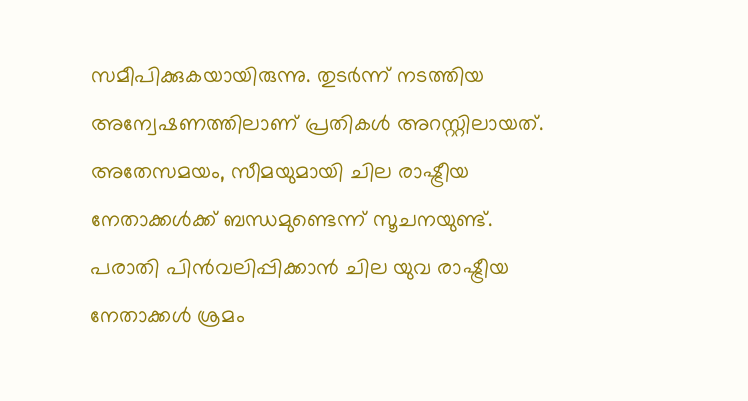സമീപിക്കുകയായിരുന്നു. തുടർന്ന് നടത്തിയ അന്വേഷണത്തിലാണ് പ്രതികൾ അറസ്റ്റിലായത്. അതേസമയം, സീമയുമായി ചില രാഷ്ട്രീയ നേതാക്കൾക്ക് ബന്ധമുണ്ടെന്ന് സൂചനയുണ്ട്. പരാതി പിൻവലിപ്പിക്കാൻ ചില യുവ രാഷ്ട്രീയ നേതാക്കൾ ശ്രമം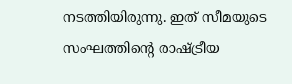നടത്തിയിരുന്നു. ഇത് സീമയുടെ സംഘത്തിന്റെ രാഷ്ട്രീയ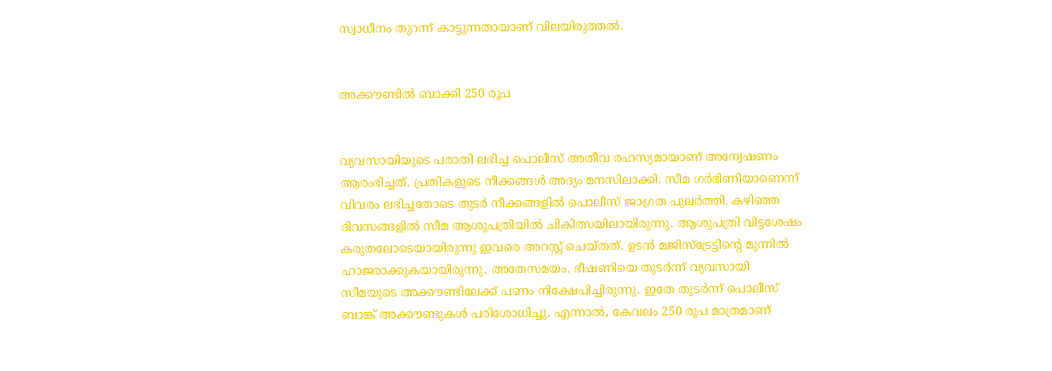സ്വാധീനം തുറന്ന് കാട്ടുന്നതായാണ് വിലയിരുത്തൽ.


അക്കൗണ്ടിൽ ബാക്കി 250 രൂപ


വ്യവസായിയുടെ പരാതി ലഭിച്ച പൊലീസ് അതീവ രഹസ്യമായാണ് അന്വേഷണം ആരംഭിച്ചത്. പ്രതികളുടെ നീക്കങ്ങൾ അദ്യം മനസിലാക്കി. സീമ ഗർഭിണിയാണെന്ന് വിവരം ലഭിച്ചതോടെ തുടർ നീക്കങ്ങളിൽ പൊലീസ് ജാഗ്രത പുലർത്തി. കഴിഞ്ഞ ദിവസങ്ങളിൽ സീമ ആശുപത്രിയിൽ ചികിത്സയിലായിരുന്നു. ആശുപത്രി വിട്ടശേഷം കരുതലോടെയായിരുന്നു ഇവരെ അറസ്റ്റ് ചെയ്തത്. ഉടൻ മജിസ്‌ട്രേട്ടിന്റെ മുന്നിൽ ഹാജരാക്കുകയായിരുന്നു. അതേസമയം, ഭീഷണിയെ തുടർന്ന് വ്യവസായി സീമയുടെ അക്കൗണ്ടിലേക്ക് പണം നിക്ഷേപിച്ചിരുന്നു. ഇതേ തുടർന്ന് പൊലീസ് ബാങ്ക് അക്കൗണ്ടുകൾ പരിശോധിച്ചു. എന്നാൽ, കേവലം 250 രൂപ മാത്രമാണ്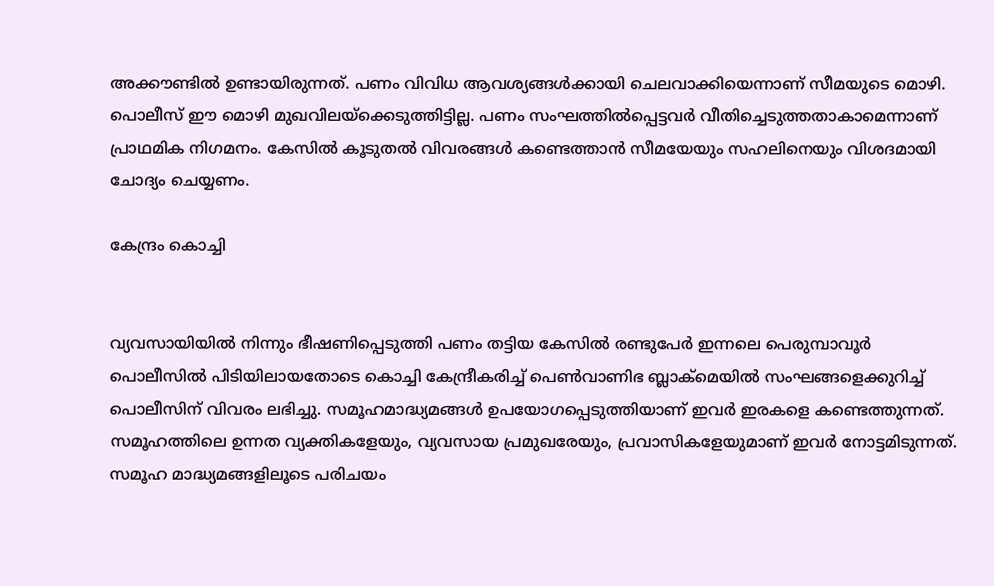അക്കൗണ്ടിൽ ഉണ്ടായിരുന്നത്. പണം വിവിധ ആവശ്യങ്ങൾക്കായി ചെലവാക്കിയെന്നാണ് സീമയുടെ മൊഴി. പൊലീസ് ഈ മൊഴി മുഖവിലയ്‌ക്കെടുത്തിട്ടില്ല. പണം സംഘത്തിൽപ്പെട്ടവർ വീതിച്ചെടുത്തതാകാമെന്നാണ് പ്രാഥമിക നിഗമനം. കേസിൽ കൂടുതൽ വിവരങ്ങൾ കണ്ടെത്താൻ സീമയേയും സഹലിനെയും വിശദമായി ചോദ്യം ചെയ്യണം.

കേന്ദ്രം കൊച്ചി


വ്യവസായിയിൽ നിന്നും ഭീഷണിപ്പെടുത്തി പണം തട്ടിയ കേസിൽ രണ്ടുപേർ ഇന്നലെ പെരുമ്പാവൂർ പൊലീസിൽ പിടിയിലായതോടെ കൊച്ചി കേന്ദ്രീകരിച്ച് പെൺവാണിഭ ബ്ലാക്‌മെയിൽ സംഘങ്ങളെക്കുറിച്ച് പൊലീസിന് വിവരം ലഭിച്ചു. സമൂഹമാദ്ധ്യമങ്ങൾ ഉപയോഗപ്പെടുത്തിയാണ് ഇവർ ഇരകളെ കണ്ടെത്തുന്നത്. സമൂഹത്തിലെ ഉന്നത വ്യക്തികളേയും, വ്യവസായ പ്രമുഖരേയും, പ്രവാസികളേയുമാണ് ഇവർ നോട്ടമിടുന്നത്. സമൂഹ മാദ്ധ്യമങ്ങളിലൂടെ പരിചയം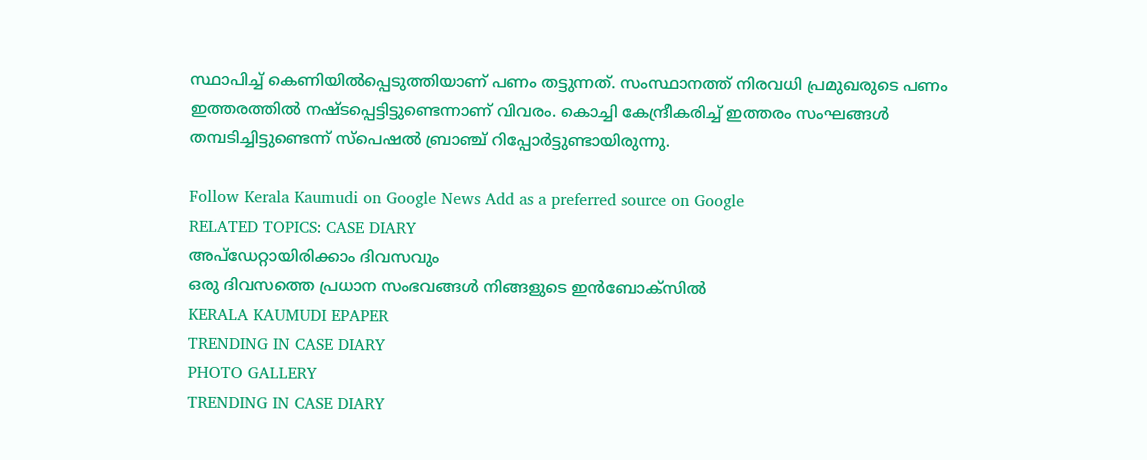സ്ഥാപിച്ച് കെണിയിൽപ്പെടുത്തിയാണ് പണം തട്ടുന്നത്. സംസ്ഥാനത്ത് നിരവധി പ്രമുഖരുടെ പണം ഇത്തരത്തിൽ നഷ്ടപ്പെട്ടിട്ടുണ്ടെന്നാണ് വിവരം. കൊച്ചി കേന്ദ്രീകരിച്ച് ഇത്തരം സംഘങ്ങൾ തമ്പടിച്ചിട്ടുണ്ടെന്ന് സ്‌പെഷൽ ബ്രാഞ്ച് റിപ്പോർട്ടുണ്ടായിരുന്നു.

Follow Kerala Kaumudi on Google News Add as a preferred source on Google
RELATED TOPICS: CASE DIARY
അപ്ഡേറ്റായിരിക്കാം ദിവസവും
ഒരു ദിവസത്തെ പ്രധാന സംഭവങ്ങൾ നിങ്ങളുടെ ഇൻബോക്സിൽ
KERALA KAUMUDI EPAPER
TRENDING IN CASE DIARY
PHOTO GALLERY
TRENDING IN CASE DIARY